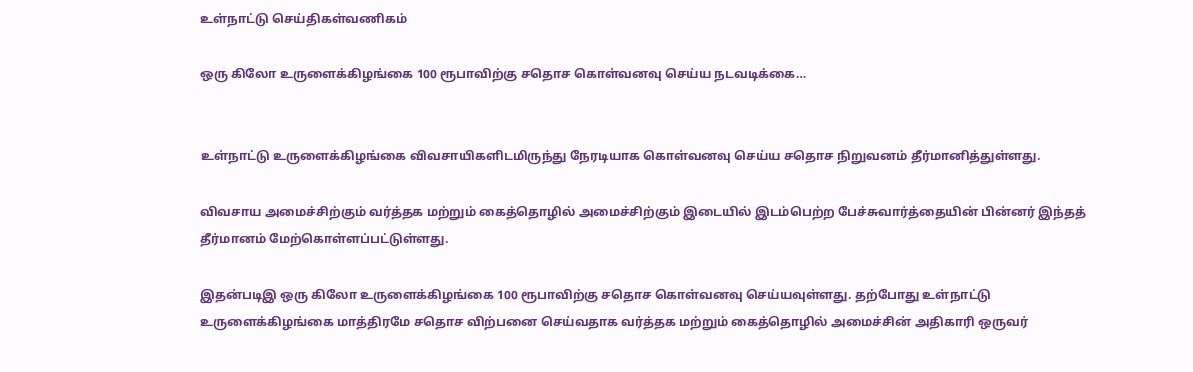உள்நாட்டு செய்திகள்வணிகம்

ஒரு கிலோ உருளைக்கிழங்கை 100 ரூபாவிற்கு சதொச கொள்வனவு செய்ய நடவடிக்கை…


உள்நாட்டு உருளைக்கிழங்கை விவசாயிகளிடமிருந்து நேரடியாக கொள்வனவு செய்ய சதொச நிறுவனம் தீர்மானித்துள்ளது.

விவசாய அமைச்சிற்கும் வர்த்தக மற்றும் கைத்தொழில் அமைச்சிற்கும் இடையில் இடம்பெற்ற பேச்சுவார்த்தையின் பின்னர் இந்தத் தீர்மானம் மேற்கொள்ளப்பட்டுள்ளது.

இதன்படிஇ ஒரு கிலோ உருளைக்கிழங்கை 100 ரூபாவிற்கு சதொச கொள்வனவு செய்யவுள்ளது. தற்போது உள்நாட்டு உருளைக்கிழங்கை மாத்திரமே சதொச விற்பனை செய்வதாக வர்த்தக மற்றும் கைத்தொழில் அமைச்சின் அதிகாரி ஒருவர்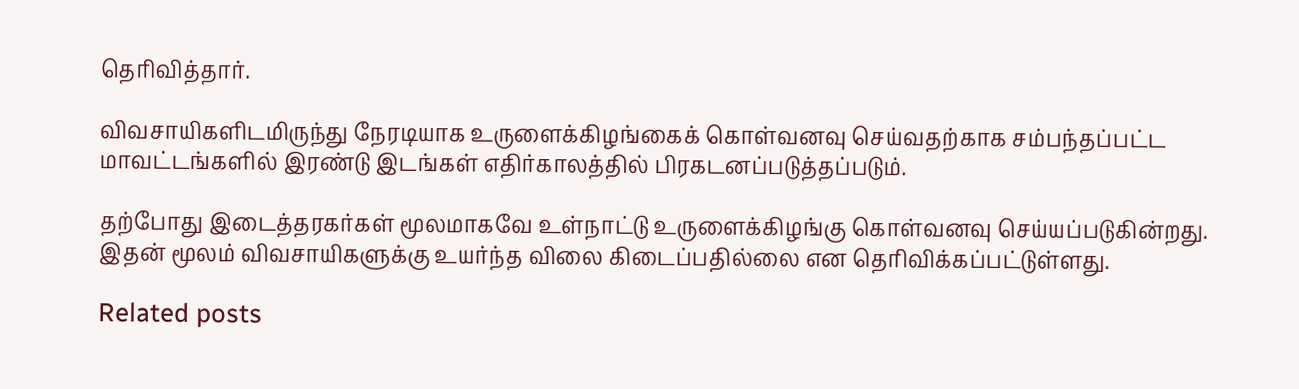தெரிவித்தார்.

விவசாயிகளிடமிருந்து நேரடியாக உருளைக்கிழங்கைக் கொள்வனவு செய்வதற்காக சம்பந்தப்பட்ட மாவட்டங்களில் இரண்டு இடங்கள் எதிர்காலத்தில் பிரகடனப்படுத்தப்படும்.

தற்போது இடைத்தரகர்கள் மூலமாகவே உள்நாட்டு உருளைக்கிழங்கு கொள்வனவு செய்யப்படுகின்றது. இதன் மூலம் விவசாயிகளுக்கு உயர்ந்த விலை கிடைப்பதில்லை என தெரிவிக்கப்பட்டுள்ளது.

Related posts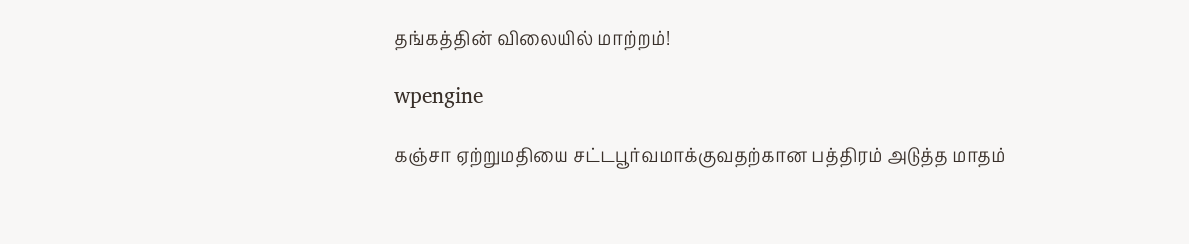தங்கத்தின் விலையில் மாற்றம்!

wpengine

கஞ்சா ஏற்றுமதியை சட்டபூர்வமாக்குவதற்கான பத்திரம் அடுத்த மாதம்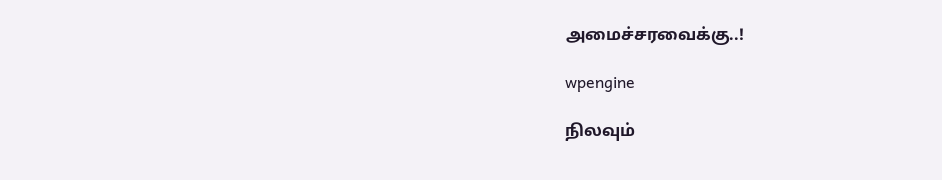அமைச்சரவைக்கு..!

wpengine

நிலவும்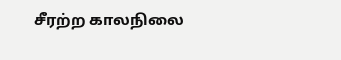சீரற்ற காலநிலை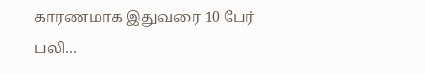காரணமாக இதுவரை 10 பேர் பலி…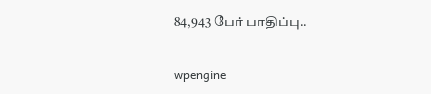84,943 பேர் பாதிப்பு..

wpengine